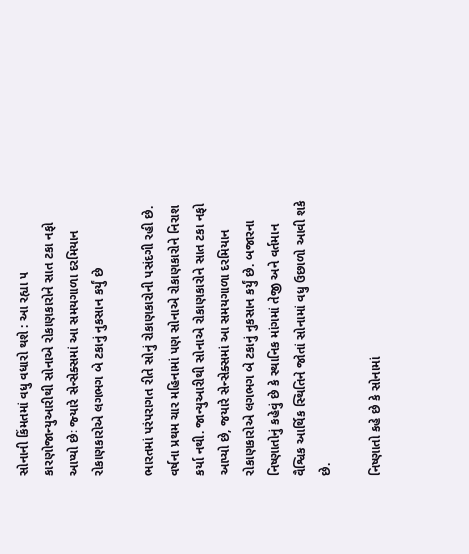સોનાની કિંમતમાં વધુ વધારો થશે : આ રહ્યા ૫ કારણોજાન્‍યુઆરીથી સોનાએ રોકાણકારોને સાત ટકા નફો આપ્‍યો છેઃ જ્‍યારે સેન્‍સેક્‍સમાં આ સમયગાળા દરમિયાન રોકાણકારોએ લગભગ બે ટકાનું નુકસાન કર્યું છે

ભારતમાં પરંપરાગત રીતે સોનું રોકાણકારોની પસંદગી રહી છે. વર્ષના પ્રથમ ચાર મહિનામાં પણ સોનાએ રોકાણકારોને નિરાશ કર્યા નથી. જાન્‍યુઆરીથી સોનાએ રોકાણકારોને સાત ટકા નફો આપ્‍યો છે, જયારે સેન્‍સેક્‍સમાં આ સમયગાળા દરમિયાન રોકાણકારોએ લગભગ બે ટકાનું નુકસાન કર્યું છે. બજારના નિષ્‍ણાતોનું કહેવું છે કે સ્‍થાનિક માંગમાં તેજી અને વર્તમાન વૈશ્વિક આર્થિક સ્‍થિતિને જોતાં સોનામાં વધુ ઉછાળો આવી શકે છે.

નિષ્‍ણાતો કહે છે કે સોનામાં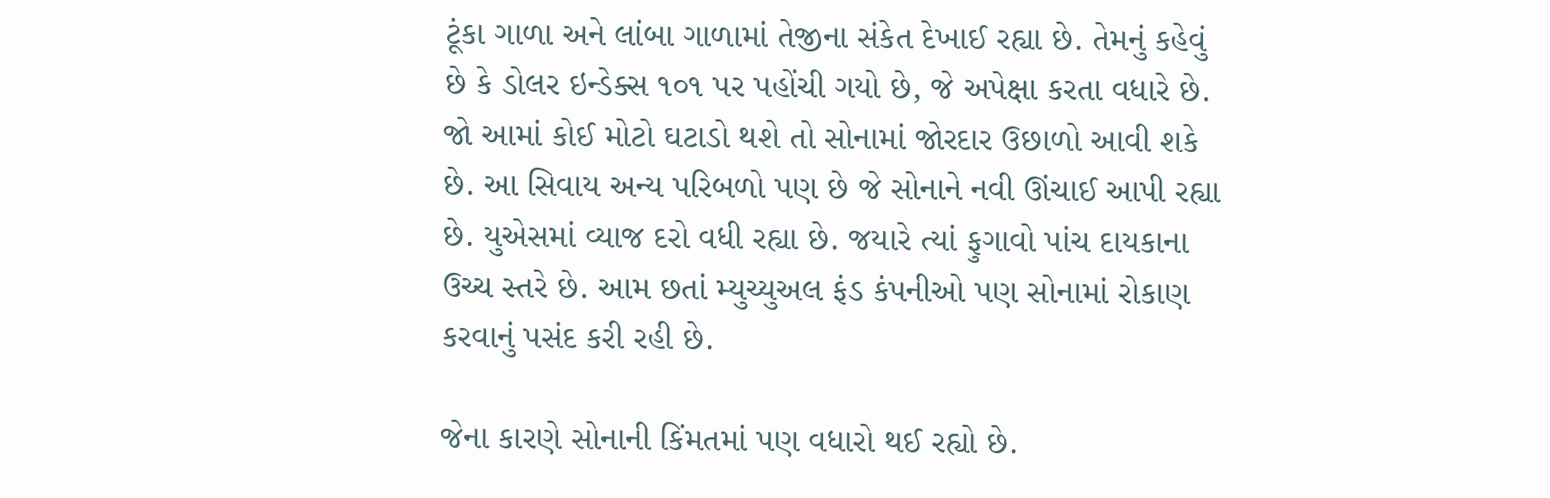ટૂંકા ગાળા અને લાંબા ગાળામાં તેજીના સંકેત દેખાઈ રહ્યા છે. તેમનું કહેવું છે કે ડોલર ઇન્‍ડેક્‍સ ૧૦૧ પર પહોંચી ગયો છે, જે અપેક્ષા કરતા વધારે છે. જો આમાં કોઈ મોટો ઘટાડો થશે તો સોનામાં જોરદાર ઉછાળો આવી શકે છે. આ સિવાય અન્‍ય પરિબળો પણ છે જે સોનાને નવી ઊંચાઈ આપી રહ્યા છે. યુએસમાં વ્‍યાજ દરો વધી રહ્યા છે. જયારે ત્‍યાં ફુગાવો પાંચ દાયકાના ઉચ્‍ચ સ્‍તરે છે. આમ છતાં મ્‍યુચ્‍યુઅલ ફંડ કંપનીઓ પણ સોનામાં રોકાણ કરવાનું પસંદ કરી રહી છે.

જેના કારણે સોનાની કિંમતમાં પણ વધારો થઈ રહ્યો છે.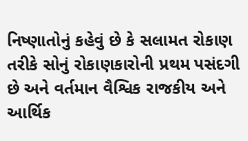નિષ્‍ણાતોનું કહેવું છે કે સલામત રોકાણ તરીકે સોનું રોકાણકારોની પ્રથમ પસંદગી છે અને વર્તમાન વૈશ્વિક રાજકીય અને આર્થિક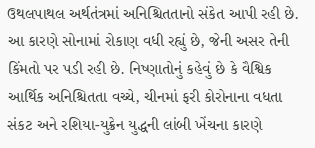ઉથલપાથલ અર્થતંત્રમાં અનિશ્ચિતતાનો સંકેત આપી રહી છે. આ કારણે સોનામાં રોકાણ વધી રહ્યું છે, જેની અસર તેની કિંમતો પર પડી રહી છે. નિષ્‍ણાતોનું કહેવું છે કે વૈશ્વિક આર્થિક અનિશ્ચિતતા વચ્‍ચે, ચીનમાં ફરી કોરોનાના વધતા સંકટ અને રશિયા-યુક્રેન યુદ્ધની લાંબી ખેંચના કારણે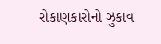રોકાણકારોનો ઝુકાવ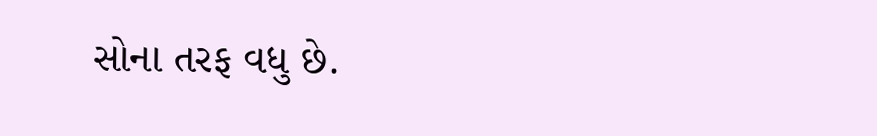સોના તરફ વધુ છે.